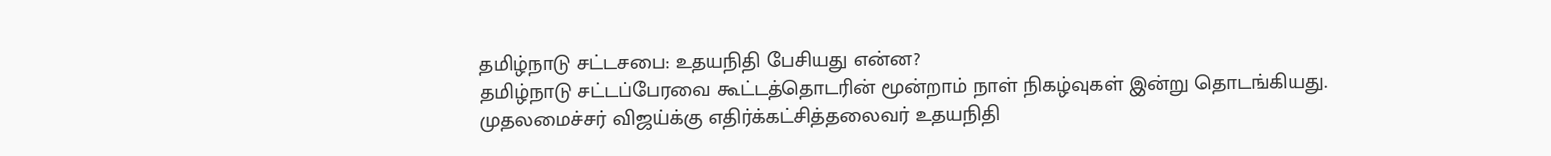தமிழ்நாடு சட்டசபை: உதயநிதி பேசியது என்ன?
தமிழ்நாடு சட்டப்பேரவை கூட்டத்தொடரின் மூன்றாம் நாள் நிகழ்வுகள் இன்று தொடங்கியது.
முதலமைச்சர் விஜய்க்கு எதிர்க்கட்சித்தலைவர் உதயநிதி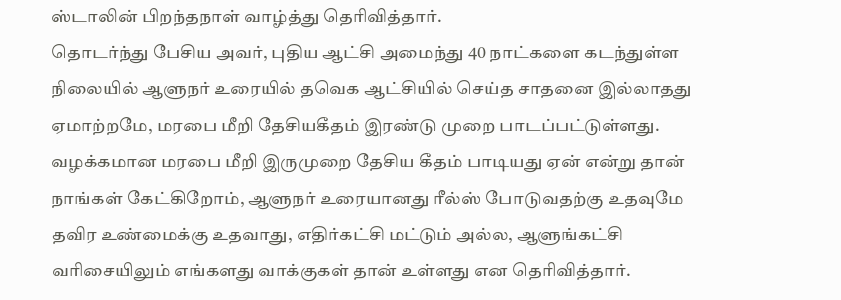ஸ்டாலின் பிறந்தநாள் வாழ்த்து தெரிவித்தார்.
தொடர்ந்து பேசிய அவர், புதிய ஆட்சி அமைந்து 40 நாட்களை கடந்துள்ள நிலையில் ஆளுநர் உரையில் தவெக ஆட்சியில் செய்த சாதனை இல்லாதது ஏமாற்றமே, மரபை மீறி தேசியகீதம் இரண்டு முறை பாடப்பட்டுள்ளது.
வழக்கமான மரபை மீறி இருமுறை தேசிய கீதம் பாடியது ஏன் என்று தான் நாங்கள் கேட்கிறோம், ஆளுநர் உரையானது ரீல்ஸ் போடுவதற்கு உதவுமே தவிர உண்மைக்கு உதவாது, எதிர்கட்சி மட்டும் அல்ல, ஆளுங்கட்சி வரிசையிலும் எங்களது வாக்குகள் தான் உள்ளது என தெரிவித்தார்.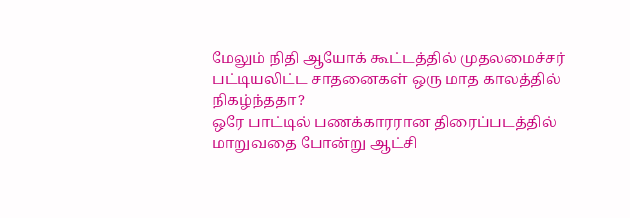மேலும் நிதி ஆயோக் கூட்டத்தில் முதலமைச்சர் பட்டியலிட்ட சாதனைகள் ஒரு மாத காலத்தில் நிகழ்ந்ததா?
ஒரே பாட்டில் பணக்காரரான திரைப்படத்தில் மாறுவதை போன்று ஆட்சி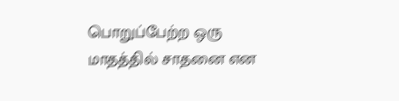பொறுப்பேற்ற ஒரு மாதத்தில் சாதனை என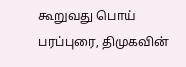கூறுவது பொய் பரப்புரை, திமுகவின்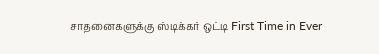சாதனைகளுக்கு ஸ்டிக்கர் ஒட்டி First Time in Ever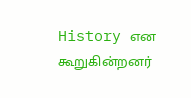History என கூறுகின்றனர்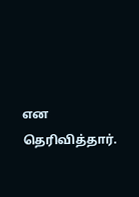என தெரிவித்தார்.